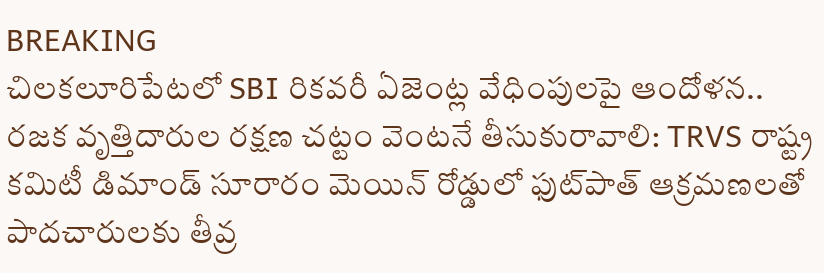BREAKING
చిలకలూరిపేటలో SBI రికవరీ ఏజెంట్ల వేధింపులపై ఆందోళన.. రజక వృత్తిదారుల రక్షణ చట్టం వెంటనే తీసుకురావాలి: TRVS రాష్ట్ర కమిటీ డిమాండ్ సూరారం మెయిన్ రోడ్డులో ఫుట్‌పాత్ ఆక్రమణలతో పాదచారులకు తీవ్ర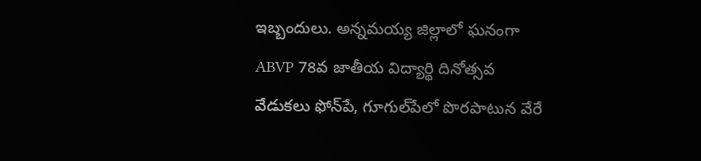ఇబ్బందులు. అన్నమయ్య జిల్లాలో ఘనంగా ABVP 78వ జాతీయ విద్యార్థి దినోత్సవ వేడుకలు ఫోన్‌పే, గూగుల్‌పేలో పొరపాటున వేరే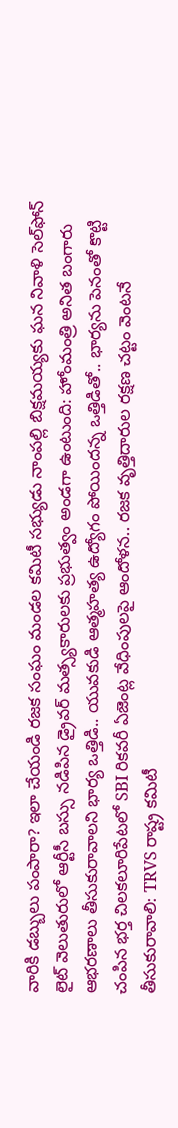వారికి డబ్బులు పంపారా? ఇలా చేయండి రజక సంఘం మండల కమిటీ సభ్యుడు నాంపల్లి బిక్షమయ్యకు ఘన నివాళి సెల్‌ఫోన్ లైట్ వెలుతురులో ఆర్టీసీ బస్సు నడిపిన డ్రైవర్ మత్స్యకారులకు ప్రభుత్వం అండగా ఉంటుంది: హోంమంత్రి అనిత బంగారు ఆభరణాలు తీసుకురావాలని భార్య ఒత్తిడి.. యువకుడి ఆత్మహత్య ఉద్యోగం పోయిందన్న ఒత్తిడితో.. భార్యను పెనంతో కొట్టి చంపిన భర్త చిలకలూరిపేటలో SBI రికవరీ ఏజెంట్ల వేధింపులపై ఆందోళన.. రజక వృత్తిదారుల రక్షణ చట్టం వెంటనే తీసుకురావాలి: TRVS రాష్ట్ర కమిటీ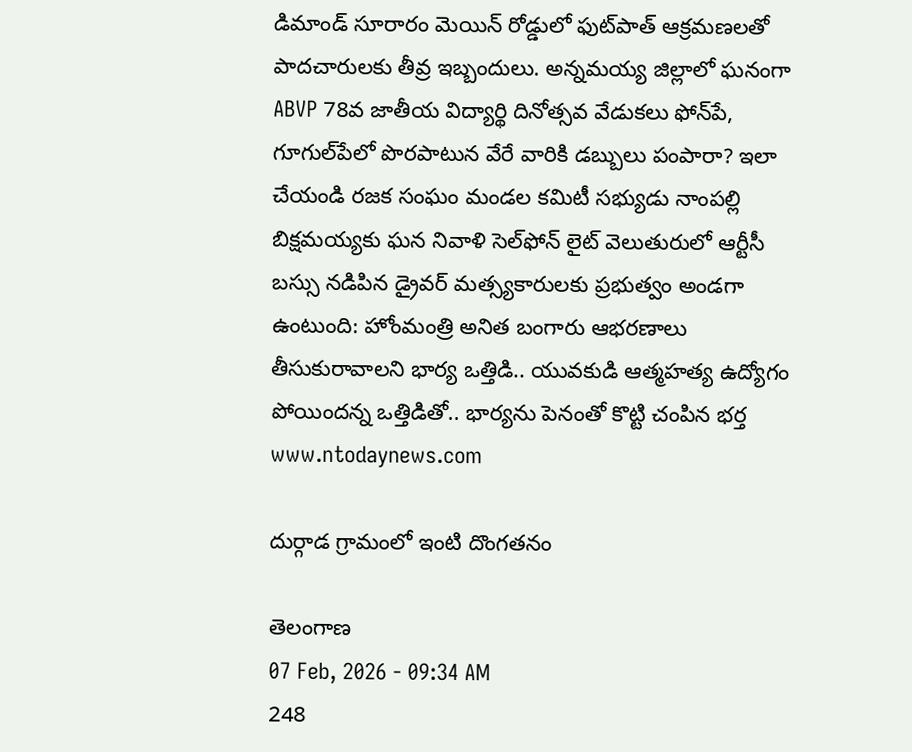డిమాండ్ సూరారం మెయిన్ రోడ్డులో ఫుట్‌పాత్ ఆక్రమణలతో పాదచారులకు తీవ్ర ఇబ్బందులు. అన్నమయ్య జిల్లాలో ఘనంగా ABVP 78వ జాతీయ విద్యార్థి దినోత్సవ వేడుకలు ఫోన్‌పే, గూగుల్‌పేలో పొరపాటున వేరే వారికి డబ్బులు పంపారా? ఇలా చేయండి రజక సంఘం మండల కమిటీ సభ్యుడు నాంపల్లి బిక్షమయ్యకు ఘన నివాళి సెల్‌ఫోన్ లైట్ వెలుతురులో ఆర్టీసీ బస్సు నడిపిన డ్రైవర్ మత్స్యకారులకు ప్రభుత్వం అండగా ఉంటుంది: హోంమంత్రి అనిత బంగారు ఆభరణాలు తీసుకురావాలని భార్య ఒత్తిడి.. యువకుడి ఆత్మహత్య ఉద్యోగం పోయిందన్న ఒత్తిడితో.. భార్యను పెనంతో కొట్టి చంపిన భర్త
www.ntodaynews.com

దుర్గాడ గ్రామంలో ఇంటి దొంగతనం

తెలంగాణ
07 Feb, 2026 - 09:34 AM
248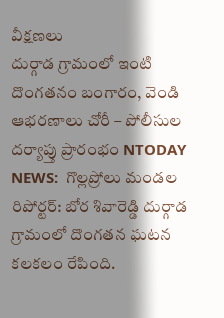వీక్షణలు
దుర్గాడ గ్రామంలో ఇంటి దొంగతనం బంగారం, వెండి ఆభరణాలు చోరీ – పోలీసుల దర్యాప్తు ప్రారంభం NTODAY NEWS:  గొల్లప్రోలు మండల రిపోర్టర్: బోర శివారెడ్డి దుర్గాడ గ్రామంలో దొంగతన ఘటన కలకలం రేపింది.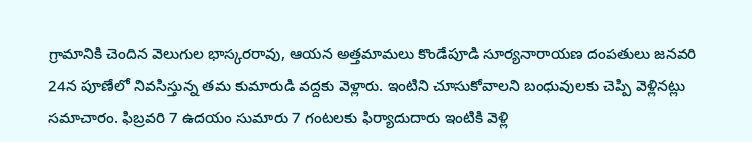గ్రామానికి చెందిన వెలుగుల భాస్కరరావు, ఆయన అత్తమామలు కొండేపూడి సూర్యనారాయణ దంపతులు జనవరి 24న పూణేలో నివసిస్తున్న తమ కుమారుడి వద్దకు వెళ్లారు. ఇంటిని చూసుకోవాలని బంధువులకు చెప్పి వెళ్లినట్లు సమాచారం. ఫిబ్రవరి 7 ఉదయం సుమారు 7 గంటలకు ఫిర్యాదుదారు ఇంటికి వెళ్లి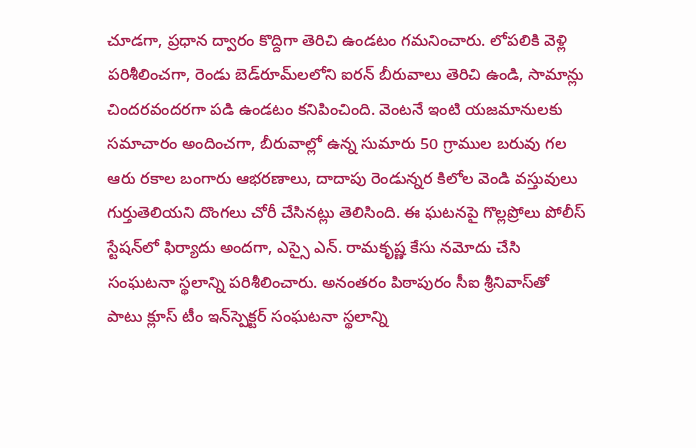చూడగా, ప్రధాన ద్వారం కొద్దిగా తెరిచి ఉండటం గమనించారు. లోపలికి వెళ్లి పరిశీలించగా, రెండు బెడ్‌రూమ్‌లలోని ఐరన్ బీరువాలు తెరిచి ఉండి, సామాన్లు చిందరవందరగా పడి ఉండటం కనిపించింది. వెంటనే ఇంటి యజమానులకు సమాచారం అందించగా, బీరువాల్లో ఉన్న సుమారు 50 గ్రాముల బరువు గల ఆరు రకాల బంగారు ఆభరణాలు, దాదాపు రెండున్నర కిలోల వెండి వస్తువులు గుర్తుతెలియని దొంగలు చోరీ చేసినట్లు తెలిసింది. ఈ ఘటనపై గొల్లప్రోలు పోలీస్ స్టేషన్‌లో ఫిర్యాదు అందగా, ఎస్సై ఎన్. రామకృష్ణ కేసు నమోదు చేసి సంఘటనా స్థలాన్ని పరిశీలించారు. అనంతరం పిఠాపురం సీఐ శ్రీనివాస్‌తో పాటు క్లూస్ టీం ఇన్‌స్పెక్టర్ సంఘటనా స్థలాన్ని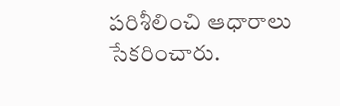పరిశీలించి ఆధారాలు సేకరించారు.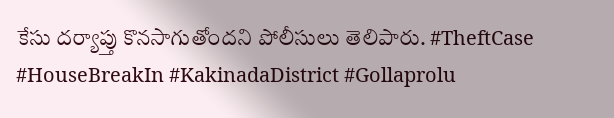కేసు దర్యాప్తు కొనసాగుతోందని పోలీసులు తెలిపారు. #TheftCase #HouseBreakIn #KakinadaDistrict #Gollaprolu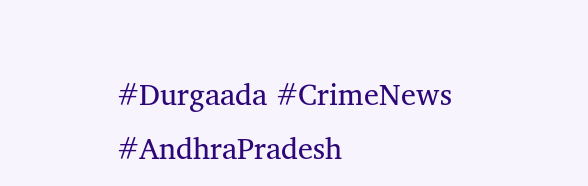#Durgaada #CrimeNews #AndhraPradesh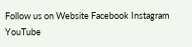Follow us on Website Facebook Instagram YouTube